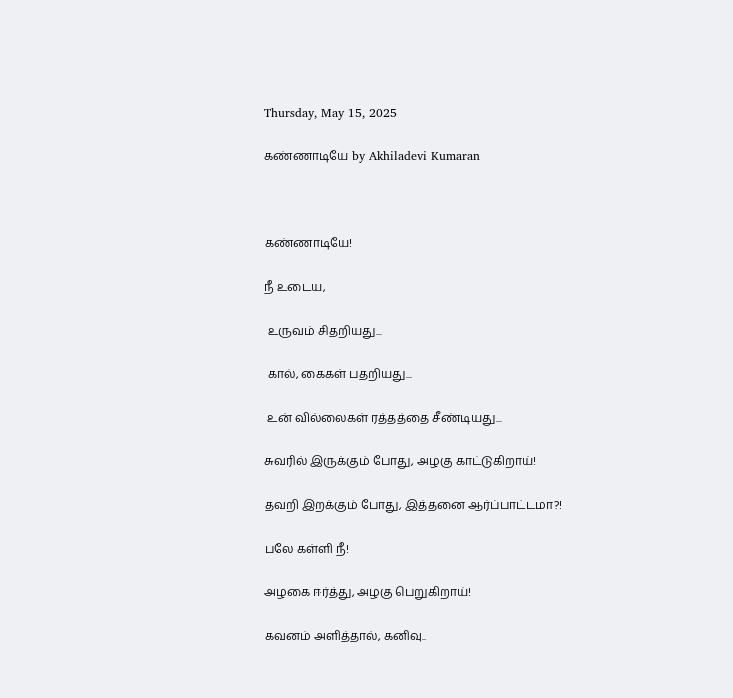Thursday, May 15, 2025

கண்ணாடியே by Akhiladevi Kumaran



கண்ணாடியே!

நீ உடைய,

 உருவம் சிதறியது...

 கால், கைகள் பதறியது...

 உன் வில்லைகள் ரத்தத்தை சீண்டியது...

சுவரில் இருக்கும் போது, அழகு காட்டுகிறாய்!

தவறி இறக்கும் போது, இத்தனை ஆர்ப்பாட்டமா?!

பலே கள்ளி நீ!

அழகை ஈர்த்து, அழகு பெறுகிறாய்‍!

கவனம் அளித்தால், கனிவு..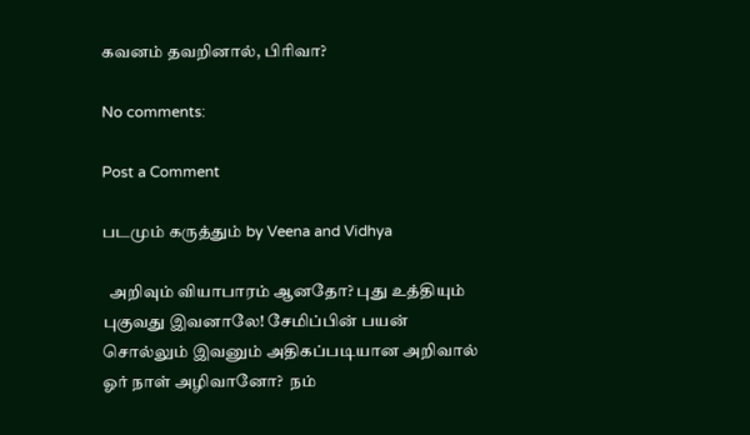கவனம் தவறினால், பிரிவா?

No comments:

Post a Comment

படமும் கருத்தும் by Veena and Vidhya

  அறிவும் வியாபாரம் ஆனதோ? புது உத்தியும் புகுவது இவனாலே! சேமிப்பின் பயன் சொல்லும் இவனும் அதிகப்படியான அறிவால்  ஓர் நாள் அழிவானோ?  நம்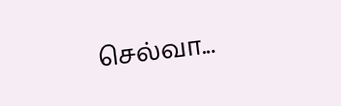செல்வா...